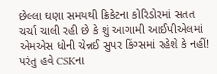છેલ્લા ઘણા સમયથી ક્રિકેટના કોરિડોરમાં સતત ચર્ચા ચાલી રહી છે કે શું આગામી આઈપીએલમાં એમએસ ધોની ચેન્નઈ સુપર કિંગ્સમાં રહેશે કે નહીં! પરંતુ હવે CSKના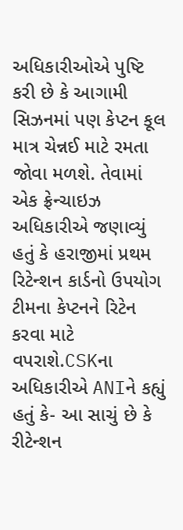અધિકારીઓએ પુષ્ટિ કરી છે કે આગામી સિઝનમાં પણ કેપ્ટન કૂલ માત્ર ચેન્નઈ માટે રમતા જોવા મળશે. તેવામાં એક ફ્રેન્ચાઇઝ અધિકારીએ જણાવ્યું હતું કે હરાજીમાં પ્રથમ રિટેન્શન કાર્ડનો ઉપયોગ ટીમના કેપ્ટનને રિટેન કરવા માટે વપરાશે.CSKના અધિકારીએ ANIને કહ્યું હતું કે- આ સાચું છે કે રીટેન્શન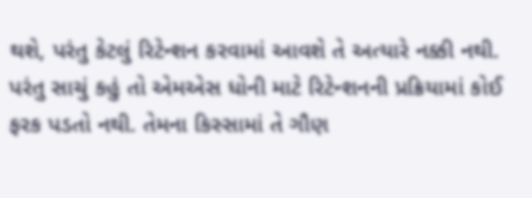થશે, પરંતુ કેટલું રિટેન્શન કરવામાં આવશે તે અત્યારે નક્કી નથી. પરંતુ સાચું કહું તો એમએસ ધોની માટે રિટેન્શનની પ્રક્રિયામાં કોઈ ફરક પડતો નથી. તેમના કિસ્સામાં તે ગૌણ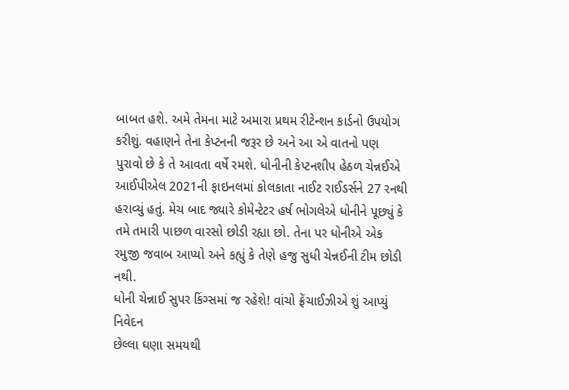બાબત હશે. અમે તેમના માટે અમારા પ્રથમ રીટેન્શન કાર્ડનો ઉપયોગ કરીશું. વહાણને તેના કેપ્ટનની જરૂર છે અને આ એ વાતનો પણ પુરાવો છે કે તે આવતા વર્ષે રમશે. ધોનીની કેપ્ટનશીપ હેઠળ ચેન્નઈએ આઈપીએલ 2021ની ફાઇનલમાં કોલકાતા નાઈટ રાઈડર્સને 27 રનથી હરાવ્યું હતું. મેચ બાદ જ્યારે કોમેન્ટેટર હર્ષ ભોગલેએ ધોનીને પૂછ્યું કે તમે તમારી પાછળ વારસો છોડી રહ્યા છો. તેના પર ધોનીએ એક રમુજી જવાબ આપ્યો અને કહ્યું કે તેણે હજુ સુધી ચેન્નઈની ટીમ છોડી નથી.
ધોની ચેન્નાઈ સુપર કિંગ્સમાં જ રહેશે! વાંચો ફ્રેંચાઈઝીએ શું આપ્યું નિવેદન
છેલ્લા ઘણા સમયથી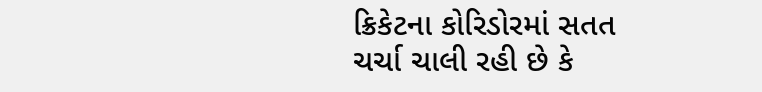ક્રિકેટના કોરિડોરમાં સતત ચર્ચા ચાલી રહી છે કે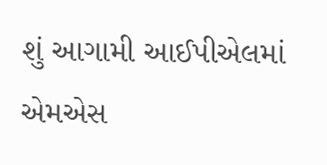શું આગામી આઈપીએલમાં એમએસ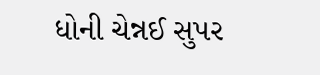ધોની ચેન્નઈ સુપર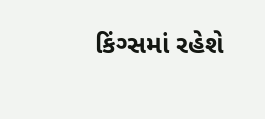કિંગ્સમાં રહેશે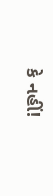કે નહીં!